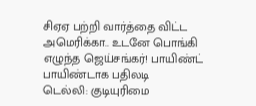சிஏஏ பற்றி வார்த்தை விட்ட அமெரிக்கா.. உடனே பொங்கி எழுந்த ஜெய்சங்கர்! பாயிண்ட் பாயிண்டாக பதிலடி
டெல்லி: குடியுரிமை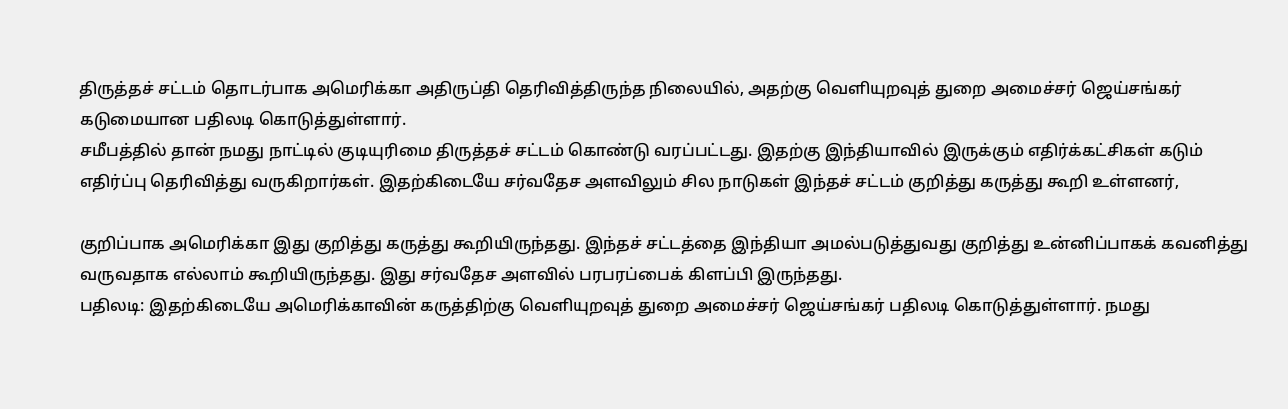திருத்தச் சட்டம் தொடர்பாக அமெரிக்கா அதிருப்தி தெரிவித்திருந்த நிலையில், அதற்கு வெளியுறவுத் துறை அமைச்சர் ஜெய்சங்கர் கடுமையான பதிலடி கொடுத்துள்ளார்.
சமீபத்தில் தான் நமது நாட்டில் குடியுரிமை திருத்தச் சட்டம் கொண்டு வரப்பட்டது. இதற்கு இந்தியாவில் இருக்கும் எதிர்க்கட்சிகள் கடும் எதிர்ப்பு தெரிவித்து வருகிறார்கள். இதற்கிடையே சர்வதேச அளவிலும் சில நாடுகள் இந்தச் சட்டம் குறித்து கருத்து கூறி உள்ளனர்,

குறிப்பாக அமெரிக்கா இது குறித்து கருத்து கூறியிருந்தது. இந்தச் சட்டத்தை இந்தியா அமல்படுத்துவது குறித்து உன்னிப்பாகக் கவனித்து வருவதாக எல்லாம் கூறியிருந்தது. இது சர்வதேச அளவில் பரபரப்பைக் கிளப்பி இருந்தது.
பதிலடி: இதற்கிடையே அமெரிக்காவின் கருத்திற்கு வெளியுறவுத் துறை அமைச்சர் ஜெய்சங்கர் பதிலடி கொடுத்துள்ளார். நமது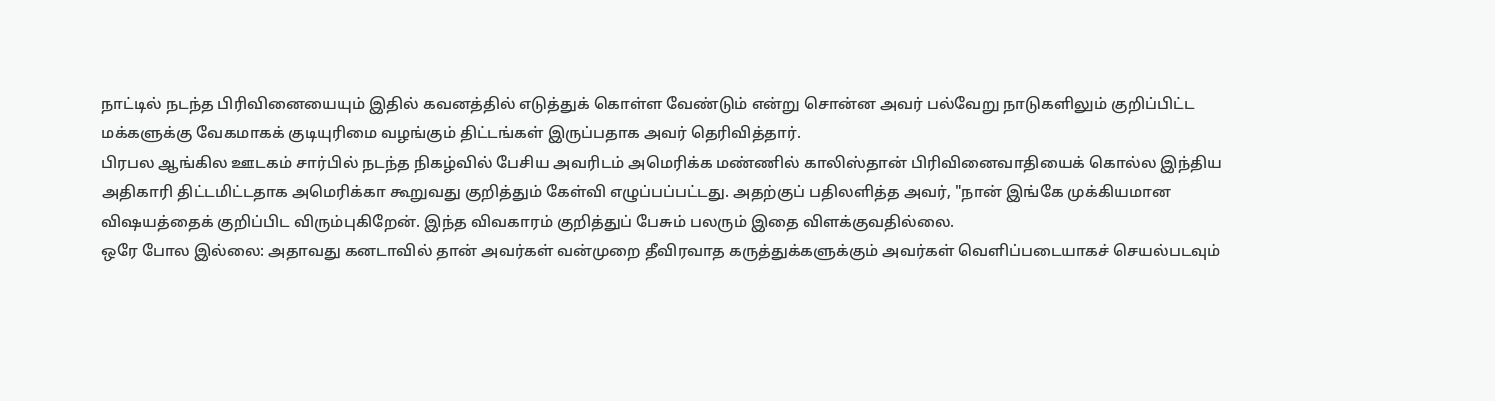நாட்டில் நடந்த பிரிவினையையும் இதில் கவனத்தில் எடுத்துக் கொள்ள வேண்டும் என்று சொன்ன அவர் பல்வேறு நாடுகளிலும் குறிப்பிட்ட மக்களுக்கு வேகமாகக் குடியுரிமை வழங்கும் திட்டங்கள் இருப்பதாக அவர் தெரிவித்தார்.
பிரபல ஆங்கில ஊடகம் சார்பில் நடந்த நிகழ்வில் பேசிய அவரிடம் அமெரிக்க மண்ணில் காலிஸ்தான் பிரிவினைவாதியைக் கொல்ல இந்திய அதிகாரி திட்டமிட்டதாக அமெரிக்கா கூறுவது குறித்தும் கேள்வி எழுப்பப்பட்டது. அதற்குப் பதிலளித்த அவர், "நான் இங்கே முக்கியமான விஷயத்தைக் குறிப்பிட விரும்புகிறேன். இந்த விவகாரம் குறித்துப் பேசும் பலரும் இதை விளக்குவதில்லை.
ஒரே போல இல்லை: அதாவது கனடாவில் தான் அவர்கள் வன்முறை தீவிரவாத கருத்துக்களுக்கும் அவர்கள் வெளிப்படையாகச் செயல்படவும்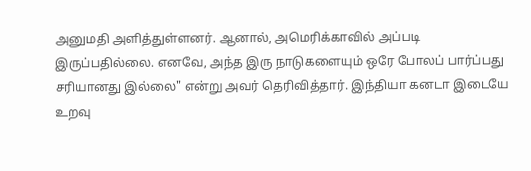அனுமதி அளித்துள்ளனர். ஆனால், அமெரிக்காவில் அப்படி இருப்பதில்லை. எனவே, அந்த இரு நாடுகளையும் ஒரே போலப் பார்ப்பது சரியானது இல்லை" என்று அவர் தெரிவித்தார். இந்தியா கனடா இடையே உறவு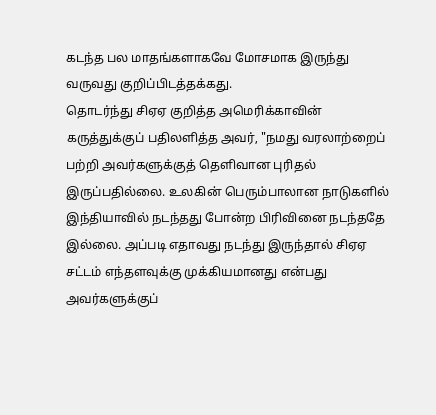கடந்த பல மாதங்களாகவே மோசமாக இருந்து வருவது குறிப்பிடத்தக்கது.
தொடர்ந்து சிஏஏ குறித்த அமெரிக்காவின் கருத்துக்குப் பதிலளித்த அவர், "நமது வரலாற்றைப் பற்றி அவர்களுக்குத் தெளிவான புரிதல் இருப்பதில்லை. உலகின் பெரும்பாலான நாடுகளில் இந்தியாவில் நடந்தது போன்ற பிரிவினை நடந்ததே இல்லை. அப்படி எதாவது நடந்து இருந்தால் சிஏஏ சட்டம் எந்தளவுக்கு முக்கியமானது என்பது அவர்களுக்குப்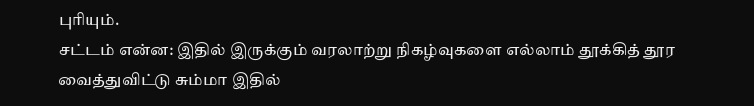புரியும்.
சட்டம் என்ன: இதில் இருக்கும் வரலாற்று நிகழ்வுகளை எல்லாம் தூக்கித் தூர வைத்துவிட்டு சும்மா இதில்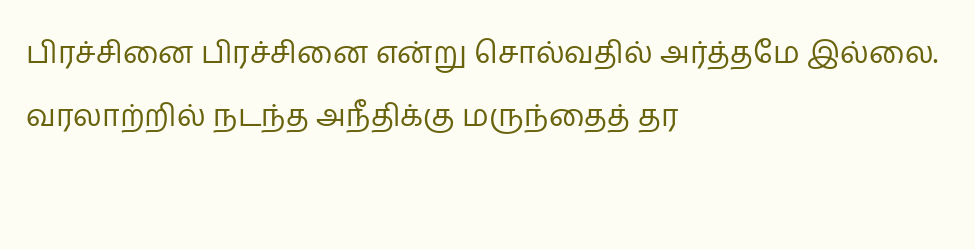பிரச்சினை பிரச்சினை என்று சொல்வதில் அர்த்தமே இல்லை. வரலாற்றில் நடந்த அநீதிக்கு மருந்தைத் தர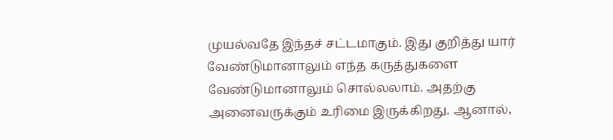முயல்வதே இந்தச் சட்டமாகும். இது குறித்து யார் வேண்டுமானாலும் எந்த கருத்துகளை வேண்டுமானாலும் சொல்லலாம். அதற்கு அனைவருக்கும் உரிமை இருக்கிறது. ஆனால்,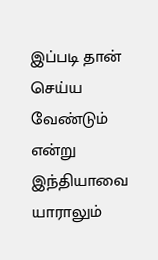இப்படி தான் செய்ய வேண்டும் என்று இந்தியாவை யாராலும்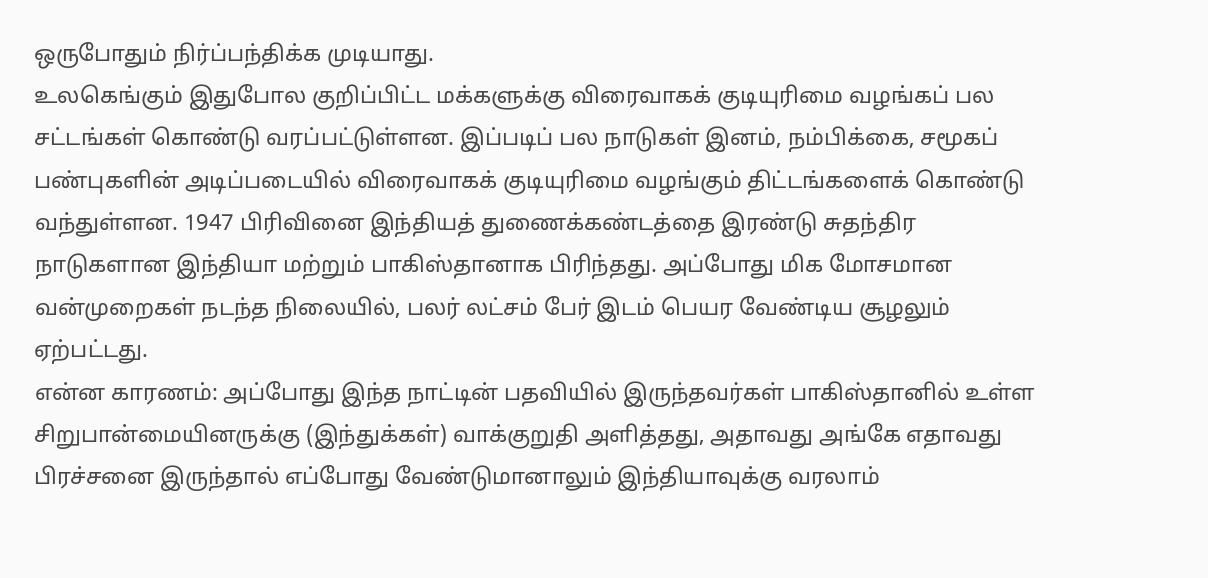ஒருபோதும் நிர்ப்பந்திக்க முடியாது.
உலகெங்கும் இதுபோல குறிப்பிட்ட மக்களுக்கு விரைவாகக் குடியுரிமை வழங்கப் பல சட்டங்கள் கொண்டு வரப்பட்டுள்ளன. இப்படிப் பல நாடுகள் இனம், நம்பிக்கை, சமூகப் பண்புகளின் அடிப்படையில் விரைவாகக் குடியுரிமை வழங்கும் திட்டங்களைக் கொண்டு வந்துள்ளன. 1947 பிரிவினை இந்தியத் துணைக்கண்டத்தை இரண்டு சுதந்திர நாடுகளான இந்தியா மற்றும் பாகிஸ்தானாக பிரிந்தது. அப்போது மிக மோசமான வன்முறைகள் நடந்த நிலையில், பலர் லட்சம் பேர் இடம் பெயர வேண்டிய சூழலும் ஏற்பட்டது.
என்ன காரணம்: அப்போது இந்த நாட்டின் பதவியில் இருந்தவர்கள் பாகிஸ்தானில் உள்ள சிறுபான்மையினருக்கு (இந்துக்கள்) வாக்குறுதி அளித்தது, அதாவது அங்கே எதாவது பிரச்சனை இருந்தால் எப்போது வேண்டுமானாலும் இந்தியாவுக்கு வரலாம்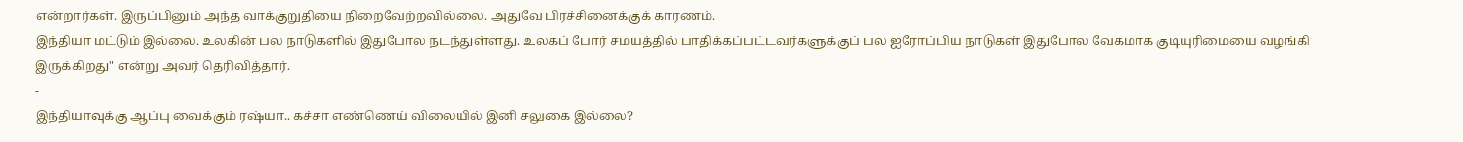என்றார்கள். இருப்பினும் அந்த வாக்குறுதியை நிறைவேற்றவில்லை. அதுவே பிரச்சினைக்குக் காரணம்.
இந்தியா மட்டும் இல்லை. உலகின் பல நாடுகளில் இதுபோல நடந்துள்ளது. உலகப் போர் சமயத்தில் பாதிக்கப்பட்டவர்களுக்குப் பல ஐரோப்பிய நாடுகள் இதுபோல வேகமாக குடியுரிமையை வழங்கி இருக்கிறது" என்று அவர் தெரிவித்தார்.
-
இந்தியாவுக்கு ஆப்பு வைக்கும் ரஷ்யா.. கச்சா எண்ணெய் விலையில் இனி சலுகை இல்லை?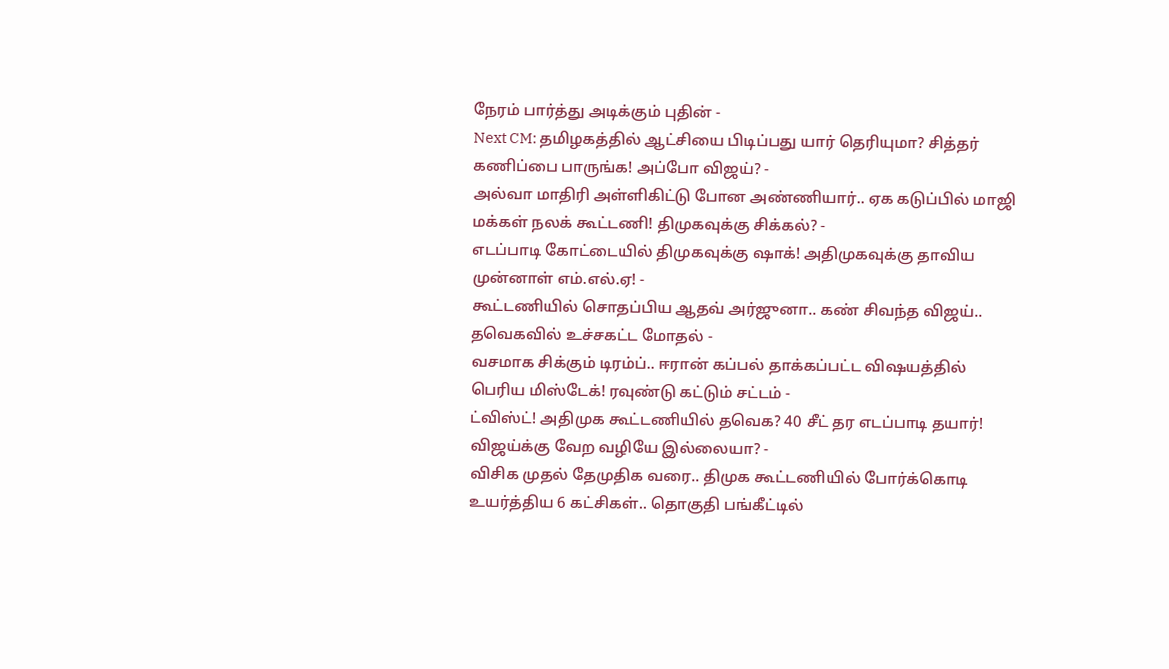நேரம் பார்த்து அடிக்கும் புதின் -
Next CM: தமிழகத்தில் ஆட்சியை பிடிப்பது யார் தெரியுமா? சித்தர் கணிப்பை பாருங்க! அப்போ விஜய்? -
அல்வா மாதிரி அள்ளிகிட்டு போன அண்ணியார்.. ஏக கடுப்பில் மாஜி மக்கள் நலக் கூட்டணி! திமுகவுக்கு சிக்கல்? -
எடப்பாடி கோட்டையில் திமுகவுக்கு ஷாக்! அதிமுகவுக்கு தாவிய முன்னாள் எம்.எல்.ஏ! -
கூட்டணியில் சொதப்பிய ஆதவ் அர்ஜுனா.. கண் சிவந்த விஜய்.. தவெகவில் உச்சகட்ட மோதல் -
வசமாக சிக்கும் டிரம்ப்.. ஈரான் கப்பல் தாக்கப்பட்ட விஷயத்தில் பெரிய மிஸ்டேக்! ரவுண்டு கட்டும் சட்டம் -
ட்விஸ்ட்! அதிமுக கூட்டணியில் தவெக? 40 சீட் தர எடப்பாடி தயார்! விஜய்க்கு வேற வழியே இல்லையா? -
விசிக முதல் தேமுதிக வரை.. திமுக கூட்டணியில் போர்க்கொடி உயர்த்திய 6 கட்சிகள்.. தொகுதி பங்கீட்டில்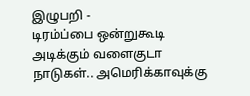இழுபறி -
டிரம்ப்பை ஒன்றுகூடி அடிக்கும் வளைகுடா நாடுகள்.. அமெரிக்காவுக்கு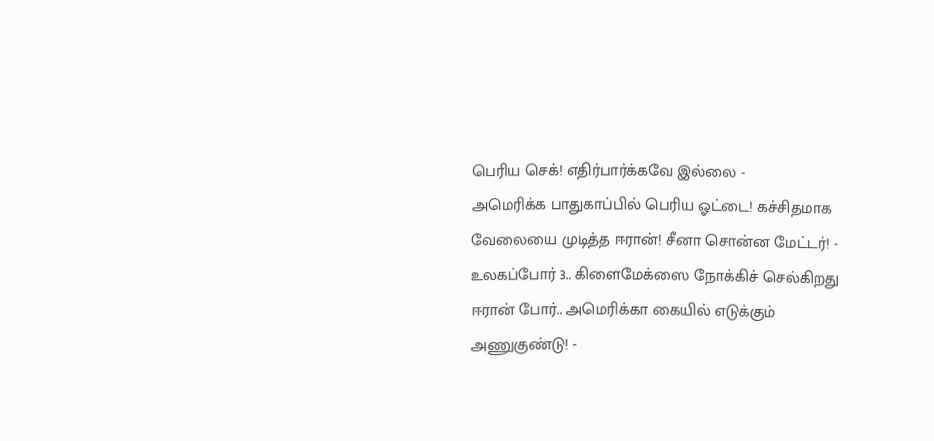பெரிய செக்! எதிர்பார்க்கவே இல்லை -
அமெரிக்க பாதுகாப்பில் பெரிய ஓட்டை! கச்சிதமாக வேலையை முடித்த ஈரான்! சீனா சொன்ன மேட்டர்! -
உலகப்போர் 3.. கிளைமேக்ஸை நோக்கிச் செல்கிறது ஈரான் போர்.. அமெரிக்கா கையில் எடுக்கும் அணுகுண்டு! -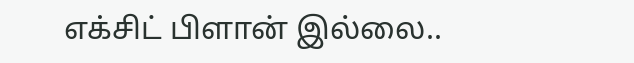எக்சிட் பிளான் இல்லை..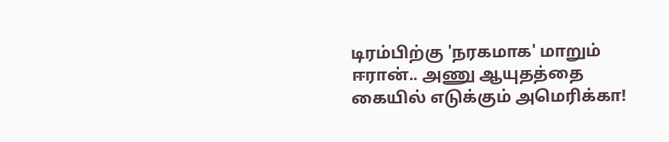டிரம்பிற்கு 'நரகமாக' மாறும் ஈரான்.. அணு ஆயுதத்தை கையில் எடுக்கும் அமெரிக்கா!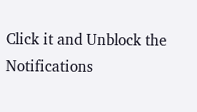Click it and Unblock the Notifications